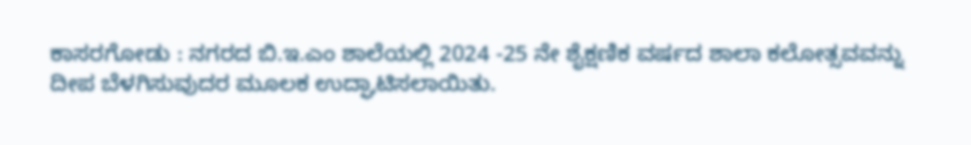ಕಾಸರಗೋಡು : ನಗರದ ಬಿ.ಇ.ಎಂ ಶಾಲೆಯಲ್ಲಿ 2024 -25 ನೇ ಶೈಕ್ಷಣಿಕ ವರ್ಷದ ಶಾಲಾ ಕಲೋತ್ಸವವನ್ನು ದೀಪ ಬೆಳಗಿಸುವುದರ ಮೂಲಕ ಉದ್ಘಾಟಿಸಲಾಯಿತು.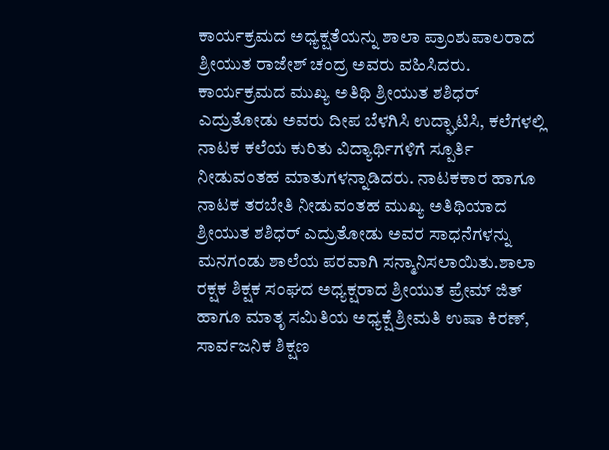ಕಾರ್ಯಕ್ರಮದ ಅಧ್ಯಕ್ಷತೆಯನ್ನು ಶಾಲಾ ಪ್ರಾಂಶುಪಾಲರಾದ ಶ್ರೀಯುತ ರಾಜೇಶ್ ಚಂದ್ರ ಅವರು ವಹಿಸಿದರು. ಕಾರ್ಯಕ್ರಮದ ಮುಖ್ಯ ಅತಿಥಿ ಶ್ರೀಯುತ ಶಶಿಧರ್ ಎದ್ರುತೋಡು ಅವರು ದೀಪ ಬೆಳಗಿಸಿ ಉದ್ಘಾಟಿಸಿ, ಕಲೆಗಳಲ್ಲಿ ನಾಟಕ ಕಲೆಯ ಕುರಿತು ವಿದ್ಯಾರ್ಥಿಗಳಿಗೆ ಸ್ಪೂರ್ತಿ ನೀಡುವಂತಹ ಮಾತುಗಳನ್ನಾಡಿದರು. ನಾಟಕಕಾರ ಹಾಗೂ ನಾಟಕ ತರಬೇತಿ ನೀಡುವಂತಹ ಮುಖ್ಯ ಅತಿಥಿಯಾದ ಶ್ರೀಯುತ ಶಶಿಧರ್ ಎದ್ರುತೋಡು ಅವರ ಸಾಧನೆಗಳನ್ನು ಮನಗಂಡು ಶಾಲೆಯ ಪರವಾಗಿ ಸನ್ಮಾನಿಸಲಾಯಿತು.ಶಾಲಾ ರಕ್ಷಕ ಶಿಕ್ಷಕ ಸಂಘದ ಅಧ್ಯಕ್ಷರಾದ ಶ್ರೀಯುತ ಪ್ರೇಮ್ ಜಿತ್ ಹಾಗೂ ಮಾತೃ ಸಮಿತಿಯ ಅಧ್ಯಕ್ಷೆ ಶ್ರೀಮತಿ ಉಷಾ ಕಿರಣ್, ಸಾರ್ವಜನಿಕ ಶಿಕ್ಷಣ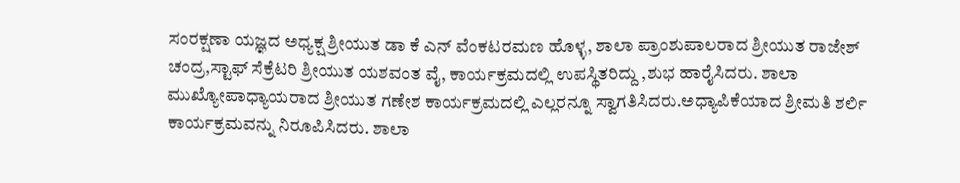ಸಂರಕ್ಷಣಾ ಯಜ್ಞದ ಅಧ್ಯಕ್ಷ ಶ್ರೀಯುತ ಡಾ ಕೆ ಎನ್ ವೆಂಕಟರಮಣ ಹೊಳ್ಳ, ಶಾಲಾ ಪ್ರಾಂಶುಪಾಲರಾದ ಶ್ರೀಯುತ ರಾಜೇಶ್ ಚಂದ್ರ,ಸ್ಟಾಫ್ ಸೆಕ್ರೆಟರಿ ಶ್ರೀಯುತ ಯಶವಂತ ವೈ, ಕಾರ್ಯಕ್ರಮದಲ್ಲಿ ಉಪಸ್ಥಿತರಿದ್ದು ,ಶುಭ ಹಾರೈಸಿದರು. ಶಾಲಾ ಮುಖ್ಯೋಪಾಧ್ಯಾಯರಾದ ಶ್ರೀಯುತ ಗಣೇಶ ಕಾರ್ಯಕ್ರಮದಲ್ಲಿ ಎಲ್ಲರನ್ನೂ ಸ್ವಾಗತಿಸಿದರು.ಅಧ್ಯಾಪಿಕೆಯಾದ ಶ್ರೀಮತಿ ಶರ್ಲಿ ಕಾರ್ಯಕ್ರಮವನ್ನು ನಿರೂಪಿಸಿದರು. ಶಾಲಾ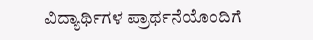ವಿದ್ಯಾರ್ಥಿಗಳ ಪ್ರಾರ್ಥನೆಯೊಂದಿಗೆ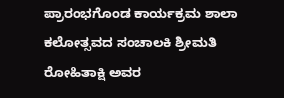ಪ್ರಾರಂಭಗೊಂಡ ಕಾರ್ಯಕ್ರಮ ಶಾಲಾ ಕಲೋತ್ಸವದ ಸಂಚಾಲಕಿ ಶ್ರೀಮತಿ ರೋಹಿತಾಕ್ಷಿ ಅವರ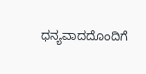ಧನ್ಯವಾದದೊಂದಿಗೆ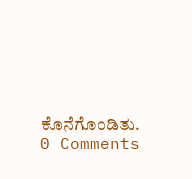ಕೊನೆಗೊಂಡಿತು.
0 Comments